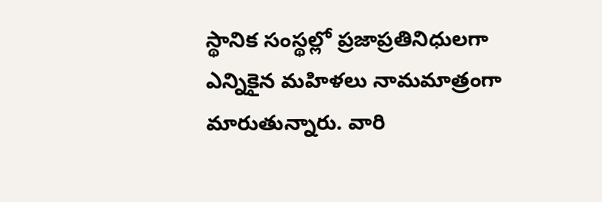స్థానిక సంస్థల్లో ప్రజాప్రతినిధులగా ఎన్నికైన మహిళలు నామమాత్రంగా మారుతున్నారు. వారి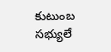కుటుంబ సభ్యులే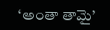‘అంతా తామై’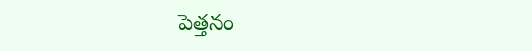పెత్తనం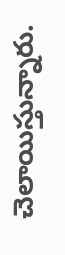చెలాయిస్తున్నారు.